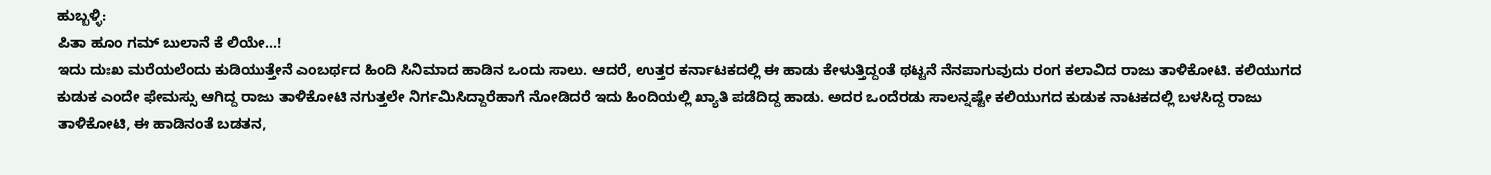ಹುಬ್ಬಳ್ಳಿ:
ಪಿತಾ ಹೂಂ ಗಮ್ ಬುಲಾನೆ ಕೆ ಲಿಯೇ...!
ಇದು ದುಃಖ ಮರೆಯಲೆಂದು ಕುಡಿಯುತ್ತೇನೆ ಎಂಬರ್ಥದ ಹಿಂದಿ ಸಿನಿಮಾದ ಹಾಡಿನ ಒಂದು ಸಾಲು. ಆದರೆ, ಉತ್ತರ ಕರ್ನಾಟಕದಲ್ಲಿ ಈ ಹಾಡು ಕೇಳುತ್ತಿದ್ದಂತೆ ಥಟ್ಟನೆ ನೆನಪಾಗುವುದು ರಂಗ ಕಲಾವಿದ ರಾಜು ತಾಳಿಕೋಟಿ. ಕಲಿಯುಗದ ಕುಡುಕ ಎಂದೇ ಫೇಮಸ್ಸು ಆಗಿದ್ದ ರಾಜು ತಾಳಿಕೋಟಿ ನಗುತ್ತಲೇ ನಿರ್ಗಮಿಸಿದ್ದಾರೆಹಾಗೆ ನೋಡಿದರೆ ಇದು ಹಿಂದಿಯಲ್ಲಿ ಖ್ಯಾತಿ ಪಡೆದಿದ್ದ ಹಾಡು. ಅದರ ಒಂದೆರಡು ಸಾಲನ್ನಷ್ಟೇ ಕಲಿಯುಗದ ಕುಡುಕ ನಾಟಕದಲ್ಲಿ ಬಳಸಿದ್ದ ರಾಜು ತಾಳಿಕೋಟಿ, ಈ ಹಾಡಿನಂತೆ ಬಡತನ,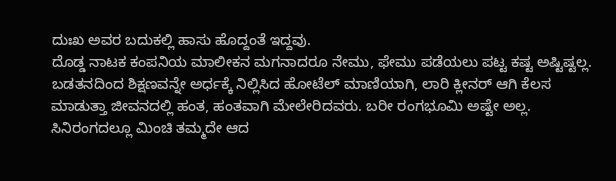ದುಃಖ ಅವರ ಬದುಕಲ್ಲಿ ಹಾಸು ಹೊದ್ದಂತೆ ಇದ್ದವು.
ದೊಡ್ಡ ನಾಟಕ ಕಂಪನಿಯ ಮಾಲೀಕನ ಮಗನಾದರೂ ನೇಮು, ಫೇಮು ಪಡೆಯಲು ಪಟ್ಟ ಕಷ್ಟ ಅಷ್ಟಿಷ್ಟಲ್ಲ. ಬಡತನದಿಂದ ಶಿಕ್ಷಣವನ್ನೇ ಅರ್ಧಕ್ಕೆ ನಿಲ್ಲಿಸಿದ ಹೋಟೆಲ್ ಮಾಣಿಯಾಗಿ, ಲಾರಿ ಕ್ಲೀನರ್ ಆಗಿ ಕೆಲಸ ಮಾಡುತ್ತಾ ಜೀವನದಲ್ಲಿ ಹಂತ, ಹಂತವಾಗಿ ಮೇಲೇರಿದವರು. ಬರೀ ರಂಗಭೂಮಿ ಅಷ್ಟೇ ಅಲ್ಲ. ಸಿನಿರಂಗದಲ್ಲೂ ಮಿಂಚಿ ತಮ್ಮದೇ ಆದ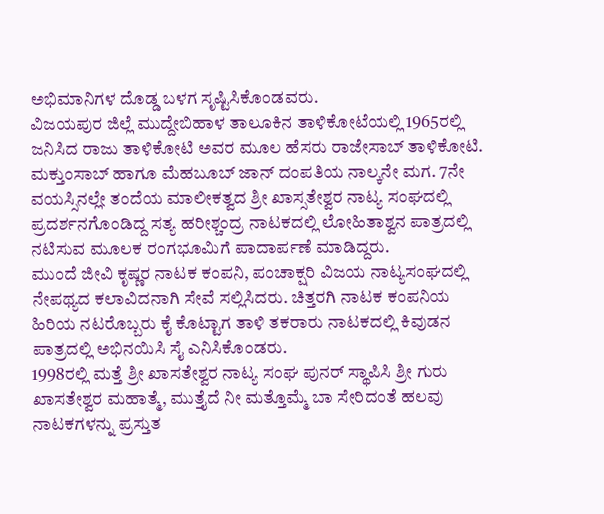ಅಭಿಮಾನಿಗಳ ದೊಡ್ಡ ಬಳಗ ಸೃಷ್ಟಿಸಿಕೊಂಡವರು.
ವಿಜಯಪುರ ಜಿಲ್ಲೆ ಮುದ್ದೇಬಿಹಾಳ ತಾಲೂಕಿನ ತಾಳಿಕೋಟೆಯಲ್ಲಿ 1965ರಲ್ಲಿ ಜನಿಸಿದ ರಾಜು ತಾಳಿಕೋಟಿ ಅವರ ಮೂಲ ಹೆಸರು ರಾಜೇಸಾಬ್ ತಾಳಿಕೋಟಿ. ಮಕ್ತುಂಸಾಬ್ ಹಾಗೂ ಮೆಹಬೂಬ್ ಜಾನ್ ದಂಪತಿಯ ನಾಲ್ಕನೇ ಮಗ. 7ನೇ ವಯಸ್ಸಿನಲ್ಲೇ ತಂದೆಯ ಮಾಲೀಕತ್ವದ ಶ್ರೀ ಖಾಸ್ಸತೇಶ್ವರ ನಾಟ್ಯ ಸಂಘದಲ್ಲಿ ಪ್ರದರ್ಶನಗೊಂಡಿದ್ದ ಸತ್ಯ ಹರೀಶ್ಚಂದ್ರ ನಾಟಕದಲ್ಲಿ ಲೋಹಿತಾಶ್ವನ ಪಾತ್ರದಲ್ಲಿ ನಟಿಸುವ ಮೂಲಕ ರಂಗಭೂಮಿಗೆ ಪಾದಾರ್ಪಣೆ ಮಾಡಿದ್ದರು.
ಮುಂದೆ ಜೀವಿ ಕೃಷ್ಣರ ನಾಟಕ ಕಂಪನಿ, ಪಂಚಾಕ್ಷರಿ ವಿಜಯ ನಾಟ್ಯಸಂಘದಲ್ಲಿ ನೇಪಥ್ಯದ ಕಲಾವಿದನಾಗಿ ಸೇವೆ ಸಲ್ಲಿಸಿದರು. ಚಿತ್ತರಗಿ ನಾಟಕ ಕಂಪನಿಯ ಹಿರಿಯ ನಟರೊಬ್ಬರು ಕೈ ಕೊಟ್ಟಾಗ ತಾಳಿ ತಕರಾರು ನಾಟಕದಲ್ಲಿ ಕಿವುಡನ ಪಾತ್ರದಲ್ಲಿ ಅಭಿನಯಿಸಿ ಸೈ ಎನಿಸಿಕೊಂಡರು.
1998ರಲ್ಲಿ ಮತ್ತೆ ಶ್ರೀ ಖಾಸತೇಶ್ವರ ನಾಟ್ಯ ಸಂಘ ಪುನರ್ ಸ್ಥಾಪಿಸಿ ಶ್ರೀ ಗುರು ಖಾಸತೇಶ್ವರ ಮಹಾತ್ಮೆ, ಮುತ್ತೈದೆ ನೀ ಮತ್ತೊಮ್ಮೆ ಬಾ ಸೇರಿದಂತೆ ಹಲವು ನಾಟಕಗಳನ್ನು ಪ್ರಸ್ತುತ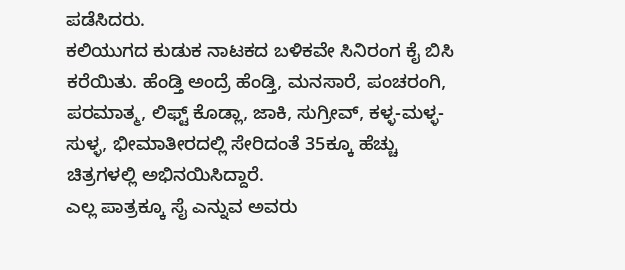ಪಡೆಸಿದರು.
ಕಲಿಯುಗದ ಕುಡುಕ ನಾಟಕದ ಬಳಿಕವೇ ಸಿನಿರಂಗ ಕೈ ಬಿಸಿ ಕರೆಯಿತು. ಹೆಂಡ್ತಿ ಅಂದ್ರೆ ಹೆಂಡ್ತಿ, ಮನಸಾರೆ, ಪಂಚರಂಗಿ, ಪರಮಾತ್ಮ, ಲಿಫ್ಟ್ ಕೊಡ್ಲಾ, ಜಾಕಿ, ಸುಗ್ರೀವ್, ಕಳ್ಳ-ಮಳ್ಳ- ಸುಳ್ಳ, ಭೀಮಾತೀರದಲ್ಲಿ ಸೇರಿದಂತೆ 35ಕ್ಕೂ ಹೆಚ್ಚು ಚಿತ್ರಗಳಲ್ಲಿ ಅಭಿನಯಿಸಿದ್ದಾರೆ.
ಎಲ್ಲ ಪಾತ್ರಕ್ಕೂ ಸೈ ಎನ್ನುವ ಅವರು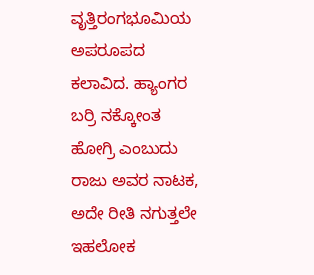ವೃತ್ತಿರಂಗಭೂಮಿಯ ಅಪರೂಪದ ಕಲಾವಿದ. ಹ್ಯಾಂಗರ ಬರ್ರಿ ನಕ್ಕೋಂತ ಹೋಗ್ರಿ ಎಂಬುದು ರಾಜು ಅವರ ನಾಟಕ, ಅದೇ ರೀತಿ ನಗುತ್ತಲೇ ಇಹಲೋಕ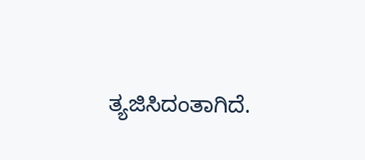ತ್ಯಜಿಸಿದಂತಾಗಿದೆ.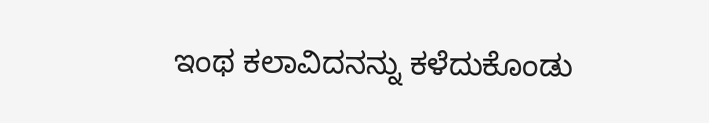ಇಂಥ ಕಲಾವಿದನನ್ನು ಕಳೆದುಕೊಂಡು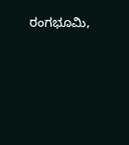ರಂಗಭೂಮಿ,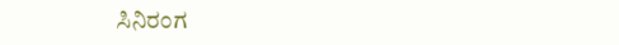ಸಿನಿರಂಗ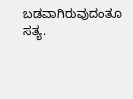ಬಡವಾಗಿರುವುದಂತೂ ಸತ್ಯ.